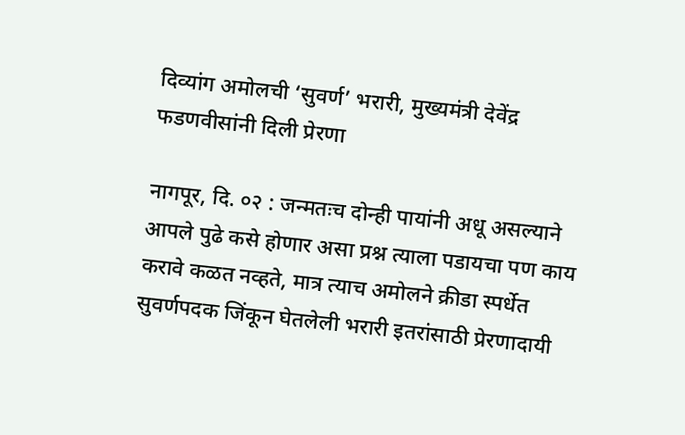दिव्यांग अमोलची ‘सुवर्ण’ भरारी, मुख्यमंत्री देवेंद्र फडणवीसांनी दिली प्रेरणा

नागपूर, दि. ०२ : जन्मतःच दोन्ही पायांनी अधू असल्याने आपले पुढे कसे होणार असा प्रश्न त्याला पडायचा पण काय करावे कळत नव्हते, मात्र त्याच अमोलने क्रीडा स्पर्धेत सुवर्णपदक जिंकून घेतलेली भरारी इतरांसाठी प्रेरणादायी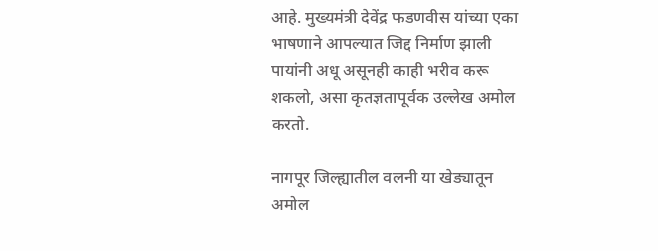आहे. मुख्यमंत्री देवेंद्र फडणवीस यांच्या एका भाषणाने आपल्यात जिद्द निर्माण झाली पायांनी अधू असूनही काही भरीव करू शकलो, असा कृतज्ञतापूर्वक उल्लेख अमोल करतो.

नागपूर जिल्ह्यातील वलनी या खेड्यातून अमोल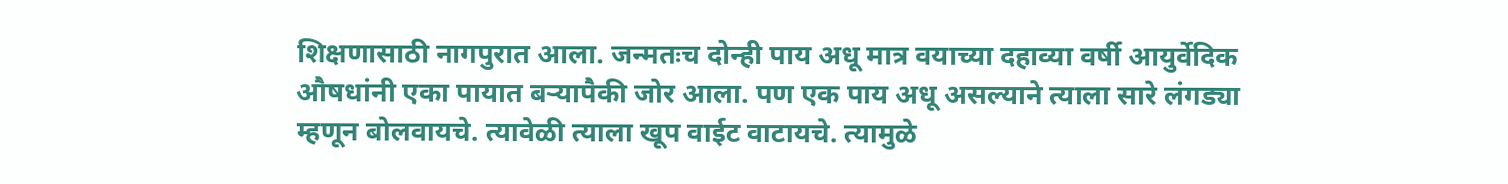शिक्षणासाठी नागपुरात आला. जन्मतःच दोन्ही पाय अधू मात्र वयाच्या दहाव्या वर्षी आयुर्वेदिक औषधांनी एका पायात बऱ्यापैकी जोर आला. पण एक पाय अधू असल्याने त्याला सारे लंगड्या म्हणून बोलवायचे. त्यावेळी त्याला खूप वाईट वाटायचे. त्यामुळे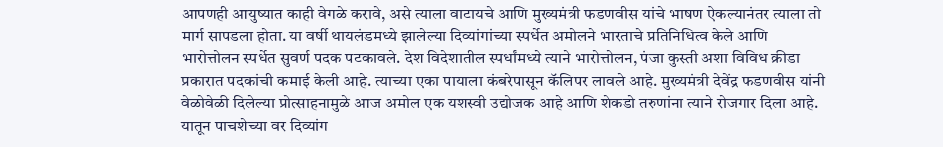आपणही आयुष्यात काही वेगळे करावे, असे त्याला वाटायचे आणि मुख्यमंत्री फडणवीस यांचे भाषण ऐकल्यानंतर त्याला तो मार्ग सापडला होता. या वर्षी थायलंडमध्ये झालेल्या दिव्यांगांच्या स्पर्धेत अमोलने भारताचे प्रतिनिधित्व केले आणि भारोत्तोलन स्पर्धेत सुवर्ण पदक पटकावले. देश विदेशातील स्पर्धांमध्ये त्याने भारोत्तोलन, पंजा कुस्ती अशा विविध क्रीडा प्रकारात पदकांची कमाई केली आहे. त्याच्या एका पायाला कंबरेपासून कॅलिपर लावले आहे. मुख्यमंत्री देवेंद्र फडणवीस यांनी वेळोवेळी दिलेल्या प्रोत्साहनामुळे आज अमोल एक यशस्वी उद्योजक आहे आणि शेकडो तरुणांना त्याने रोजगार दिला आहे. यातून पाचशेच्या वर दिव्यांग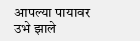आपल्या पायावर उभे झाले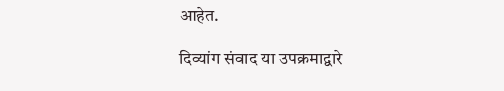आहेत.

दिव्यांग संवाद या उपक्रमाद्वारे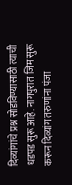दिव्यांगांचे प्रश्न सोडविण्यासाठी त्याची धडपड सुरू आहे. नागपुरात जिम सुरू करून दिव्यांग तरुणांना पंजा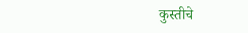कुस्तीचे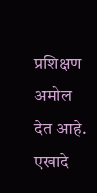प्रशिक्षण अमोल देत आहे. एखादे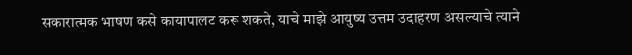सकारात्मक भाषण कसे कायापालट करू शकते, याचे माझे आयुष्य उत्तम उदाहरण असल्याचे त्याने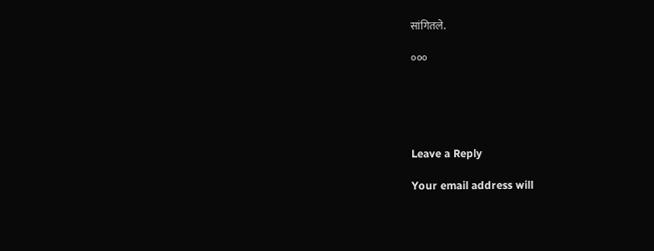सांगितले.

०००





Leave a Reply

Your email address will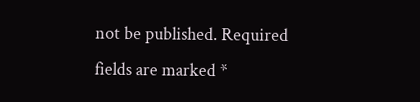not be published. Required fields are marked *